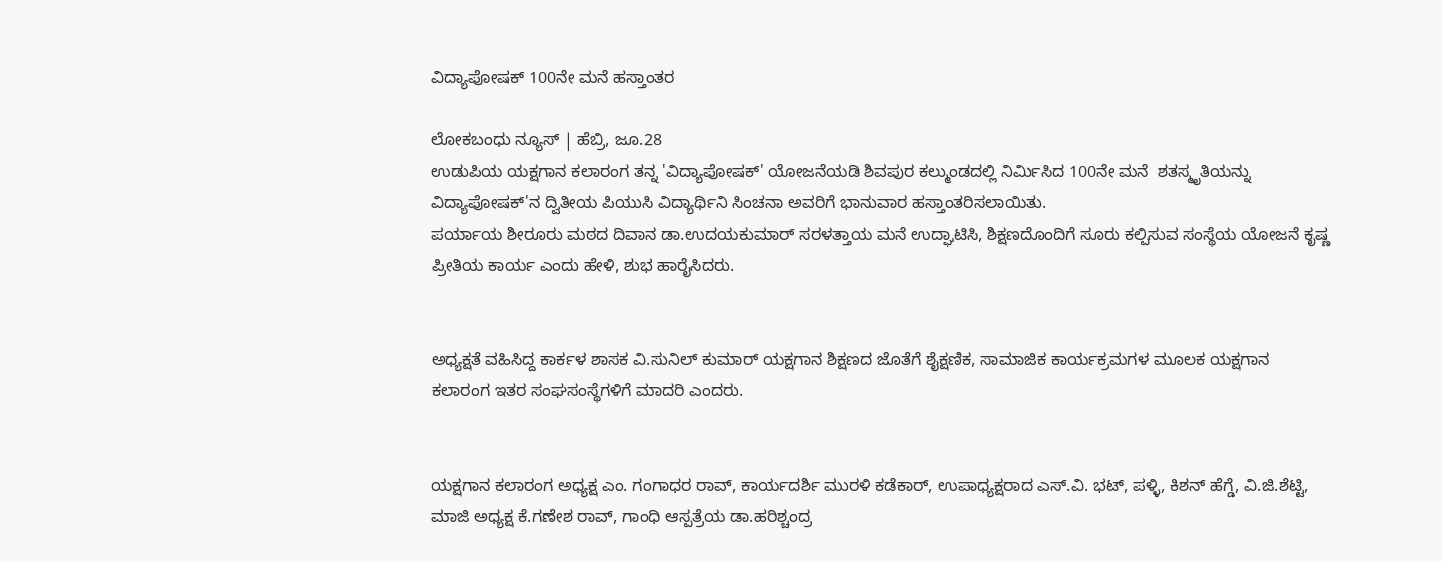ವಿದ್ಯಾಪೋಷಕ್ 100ನೇ ಮನೆ ಹಸ್ತಾಂತರ

ಲೋಕಬಂಧು ನ್ಯೂಸ್ | ಹೆಬ್ರಿ, ಜೂ.28
ಉಡುಪಿಯ ಯಕ್ಷಗಾನ ಕಲಾರಂಗ ತನ್ನ 'ವಿದ್ಯಾಪೋಷಕ್' ಯೋಜನೆಯಡಿ ಶಿವಪುರ ಕಲ್ಮುಂಡದಲ್ಲಿ ನಿರ್ಮಿಸಿದ 100ನೇ ಮನೆ  ಶತಸ್ಮೃತಿಯನ್ನು ವಿದ್ಯಾಪೋಷಕ್'ನ ದ್ವಿತೀಯ ಪಿಯುಸಿ ವಿದ್ಯಾರ್ಥಿನಿ ಸಿಂಚನಾ ಅವರಿಗೆ ಭಾನುವಾರ ಹಸ್ತಾಂತರಿಸಲಾಯಿತು.
ಪರ್ಯಾಯ ಶೀರೂರು ಮಠದ ದಿವಾನ ಡಾ.ಉದಯಕುಮಾರ್ ಸರಳತ್ತಾಯ ಮನೆ ಉದ್ಘಾಟಿಸಿ, ಶಿಕ್ಷಣದೊಂದಿಗೆ ಸೂರು ಕಲ್ಪಿಸುವ ಸಂಸ್ಥೆಯ ಯೋಜನೆ ಕೃಷ್ಣ ಪ್ರೀತಿಯ ಕಾರ್ಯ ಎಂದು ಹೇಳಿ, ಶುಭ ಹಾರೈಸಿದರು.


ಅಧ್ಯಕ್ಷತೆ ವಹಿಸಿದ್ದ ಕಾರ್ಕಳ ಶಾಸಕ ವಿ.ಸುನಿಲ್ ಕುಮಾರ್ ಯಕ್ಷಗಾನ ಶಿಕ್ಷಣದ ಜೊತೆಗೆ ಶೈಕ್ಷಣಿಕ, ಸಾಮಾಜಿಕ ಕಾರ್ಯಕ್ರಮಗಳ ಮೂಲಕ ಯಕ್ಷಗಾನ ಕಲಾರಂಗ ಇತರ ಸಂಘಸಂಸ್ಥೆಗಳಿಗೆ ಮಾದರಿ ಎಂದರು.


ಯಕ್ಷಗಾನ‌ ಕಲಾರಂಗ ಅಧ್ಯಕ್ಷ ಎಂ. ಗಂಗಾಧರ ರಾವ್, ಕಾರ್ಯದರ್ಶಿ ಮುರಳಿ ಕಡೆಕಾರ್, ಉಪಾಧ್ಯಕ್ಷರಾದ ಎಸ್.ವಿ. ಭಟ್, ಪಳ್ಳಿ, ಕಿಶನ್ ಹೆಗ್ಡೆ, ವಿ.ಜಿ.ಶೆಟ್ಟಿ, ಮಾಜಿ ಅಧ್ಯಕ್ಷ ಕೆ.ಗಣೇಶ ರಾವ್, ಗಾಂಧಿ ಆಸ್ಪತ್ರೆಯ ಡಾ.ಹರಿಶ್ಚಂದ್ರ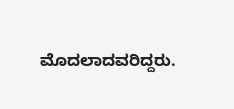ಮೊದಲಾದವರಿದ್ದರು.